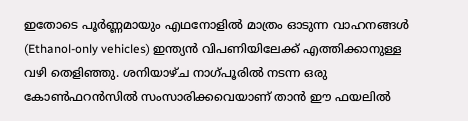ഇതോടെ പൂർണ്ണമായും എഥനോളിൽ മാത്രം ഓടുന്ന വാഹനങ്ങൾ (Ethanol-only vehicles) ഇന്ത്യൻ വിപണിയിലേക്ക് എത്തിക്കാനുള്ള വഴി തെളിഞ്ഞു. ശനിയാഴ്ച നാഗ്പൂരിൽ നടന്ന ഒരു കോൺഫറൻസിൽ സംസാരിക്കവെയാണ് താൻ ഈ ഫയലിൽ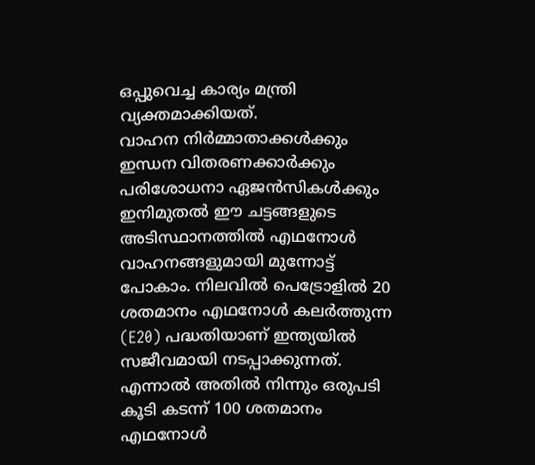ഒപ്പുവെച്ച കാര്യം മന്ത്രി വ്യക്തമാക്കിയത്.
വാഹന നിർമ്മാതാക്കൾക്കും ഇന്ധന വിതരണക്കാർക്കും പരിശോധനാ ഏജൻസികൾക്കും ഇനിമുതൽ ഈ ചട്ടങ്ങളുടെ അടിസ്ഥാനത്തിൽ എഥനോൾ വാഹനങ്ങളുമായി മുന്നോട്ട് പോകാം. നിലവിൽ പെട്രോളിൽ 20 ശതമാനം എഥനോൾ കലർത്തുന്ന (E20) പദ്ധതിയാണ് ഇന്ത്യയിൽ സജീവമായി നടപ്പാക്കുന്നത്. എന്നാൽ അതിൽ നിന്നും ഒരുപടി കൂടി കടന്ന് 100 ശതമാനം എഥനോൾ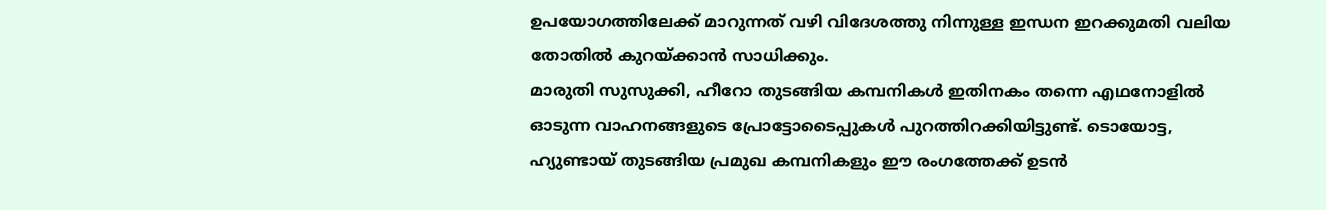ഉപയോഗത്തിലേക്ക് മാറുന്നത് വഴി വിദേശത്തു നിന്നുള്ള ഇന്ധന ഇറക്കുമതി വലിയ തോതിൽ കുറയ്ക്കാൻ സാധിക്കും.
മാരുതി സുസുക്കി, ഹീറോ തുടങ്ങിയ കമ്പനികൾ ഇതിനകം തന്നെ എഥനോളിൽ ഓടുന്ന വാഹനങ്ങളുടെ പ്രോട്ടോടൈപ്പുകൾ പുറത്തിറക്കിയിട്ടുണ്ട്. ടൊയോട്ട, ഹ്യുണ്ടായ് തുടങ്ങിയ പ്രമുഖ കമ്പനികളും ഈ രംഗത്തേക്ക് ഉടൻ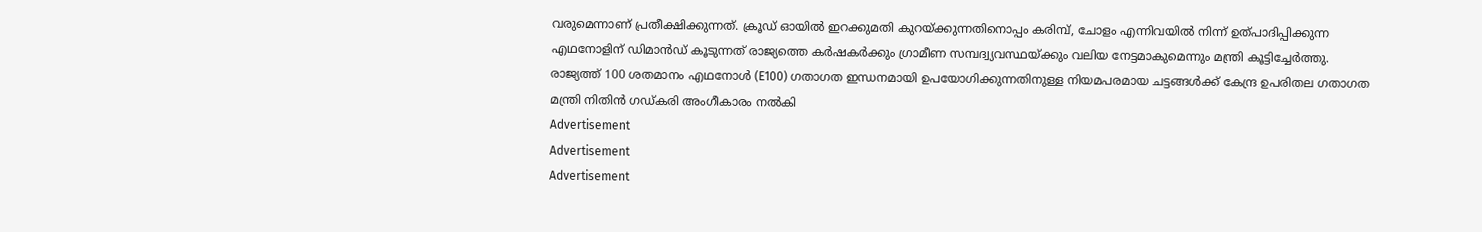വരുമെന്നാണ് പ്രതീക്ഷിക്കുന്നത്. ക്രൂഡ് ഓയിൽ ഇറക്കുമതി കുറയ്ക്കുന്നതിനൊപ്പം കരിമ്പ്, ചോളം എന്നിവയിൽ നിന്ന് ഉത്പാദിപ്പിക്കുന്ന എഥനോളിന് ഡിമാൻഡ് കൂടുന്നത് രാജ്യത്തെ കർഷകർക്കും ഗ്രാമീണ സമ്പദ്വ്യവസ്ഥയ്ക്കും വലിയ നേട്ടമാകുമെന്നും മന്ത്രി കൂട്ടിച്ചേർത്തു.
രാജ്യത്ത് 100 ശതമാനം എഥനോൾ (E100) ഗതാഗത ഇന്ധനമായി ഉപയോഗിക്കുന്നതിനുള്ള നിയമപരമായ ചട്ടങ്ങൾക്ക് കേന്ദ്ര ഉപരിതല ഗതാഗത മന്ത്രി നിതിൻ ഗഡ്കരി അംഗീകാരം നൽകി
Advertisement
Advertisement
Advertisement